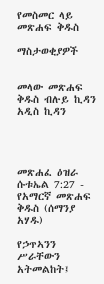የመስመር ላይ መጽሐፍ ቅዱስ

ማስታወቂያዎች


መላው መጽሐፍ ቅዱስ ብሉይ ኪዳን አዲስ ኪዳን




መጽሐፈ ዕዝራ ሱቱኤል 7:27 - የአማርኛ መጽሐፍ ቅዱስ (ሰማንያ አሃዱ)

የኃጥኣንን ሥራቸውን አትመልከት፤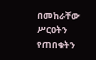በመከራቸው ሥርዐትን የጠበቁትን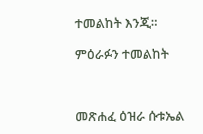ተመልከት እንጂ።

ምዕራፉን ተመልከት



መጽሐፈ ዕዝራ ሱቱኤል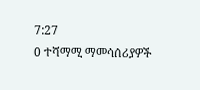7:27
0 ተሻማሚ ማመሳሰሪያዎች